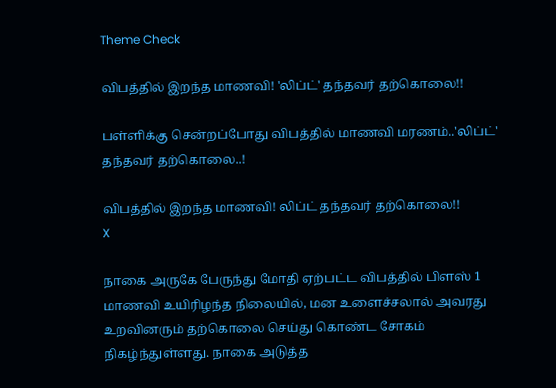Theme Check

விபத்தில் இறந்த மாணவி! 'லிப்ட்' தந்தவர் தற்கொலை!!

பள்ளிக்கு சென்றப்போது விபத்தில் மாணவி மரணம்..'லிப்ட்' தந்தவர் தற்கொலை..!

விபத்தில் இறந்த மாணவி! லிப்ட் தந்தவர் தற்கொலை!!
X

நாகை அருகே பேருந்து மோதி ஏற்பட்ட விபத்தில் பிளஸ் 1 மாணவி உயிரிழந்த நிலையில், மன உளைச்சலால் அவரது உறவினரும் தற்கொலை செய்து கொண்ட சோகம் நிகழ்ந்துள்ளது. நாகை அடுத்த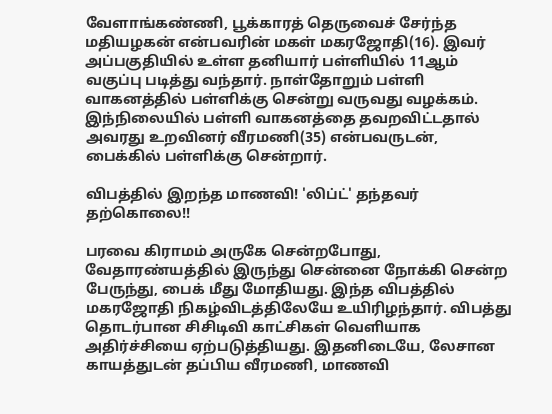வேளாங்கண்ணி, பூக்காரத் தெருவைச் சேர்ந்த மதியழகன் என்பவரின் மகள் மகரஜோதி(16). இவர் அப்பகுதியில் உள்ள தனியார் பள்ளியில் 11ஆம் வகுப்பு படித்து வந்தார். நாள்தோறும் பள்ளி வாகனத்தில் பள்ளிக்கு சென்று வருவது வழக்கம். இந்நிலையில் பள்ளி வாகனத்தை தவறவிட்டதால் அவரது உறவினர் வீரமணி(35) என்பவருடன், பைக்கில் பள்ளிக்கு சென்றார்.

விபத்தில் இறந்த மாணவி! 'லிப்ட்' தந்தவர் தற்கொலை!!

பரவை கிராமம் அருகே சென்றபோது, வேதாரண்யத்தில் இருந்து சென்னை நோக்கி சென்ற பேருந்து, பைக் மீது மோதியது. இந்த விபத்தில் மகரஜோதி நிகழ்விடத்திலேயே உயிரிழந்தார். விபத்து தொடர்பான சிசிடிவி காட்சிகள் வெளியாக அதிர்ச்சியை ஏற்படுத்தியது. இதனிடையே, லேசான காயத்துடன் தப்பிய வீரமணி, மாணவி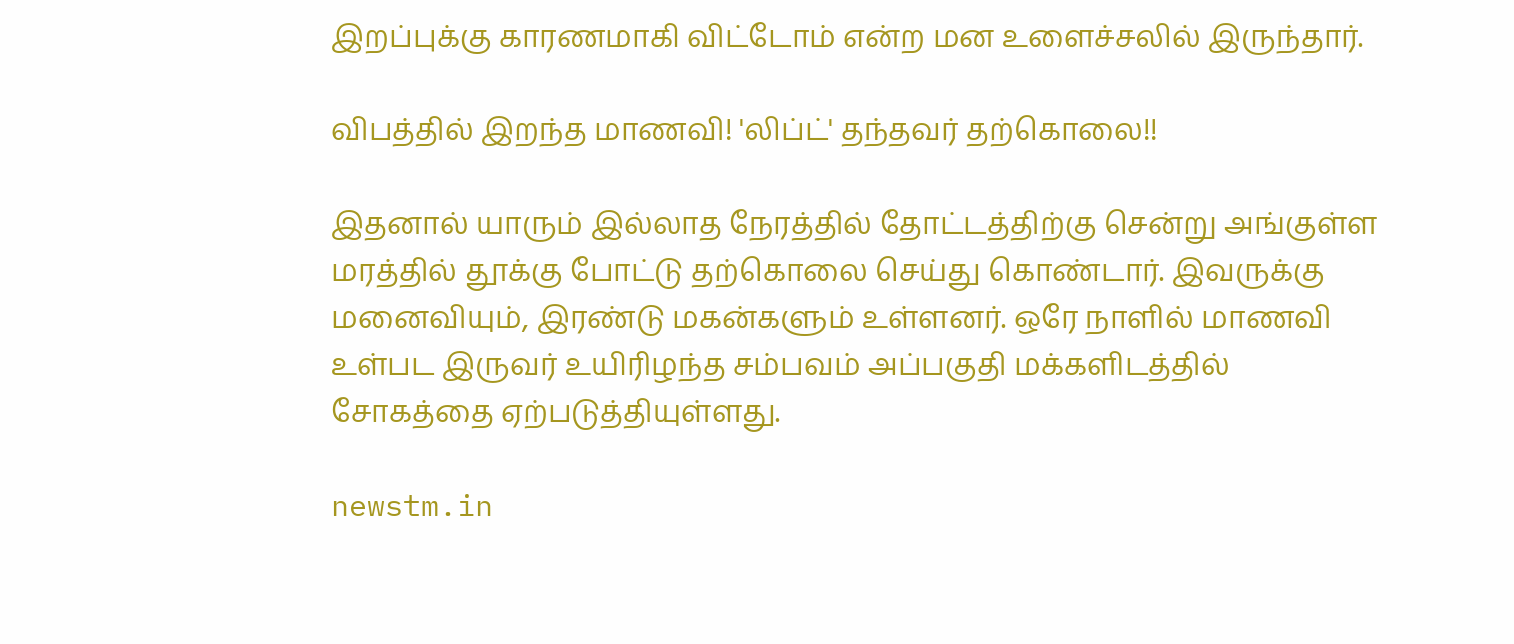இறப்புக்கு காரணமாகி விட்டோம் என்ற மன உளைச்சலில் இருந்தார்.

விபத்தில் இறந்த மாணவி! 'லிப்ட்' தந்தவர் தற்கொலை!!

இதனால் யாரும் இல்லாத நேரத்தில் தோட்டத்திற்கு சென்று அங்குள்ள மரத்தில் தூக்கு போட்டு தற்கொலை செய்து கொண்டார். இவருக்கு மனைவியும், இரண்டு மகன்களும் உள்ளனர். ஒரே நாளில் மாணவி உள்பட இருவர் உயிரிழந்த சம்பவம் அப்பகுதி மக்களிடத்தில் சோகத்தை ஏற்படுத்தியுள்ளது.

newstm.in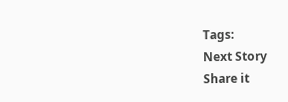Tags:
Next Story
Share it